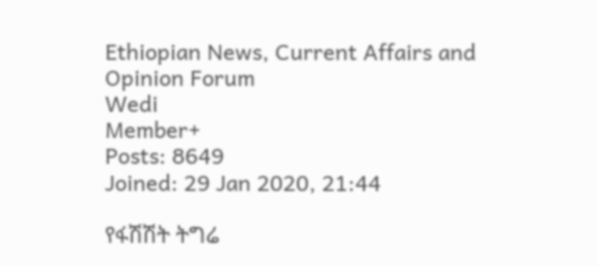Ethiopian News, Current Affairs and Opinion Forum
Wedi
Member+
Posts: 8649
Joined: 29 Jan 2020, 21:44

የፋሽሽት ትግሬ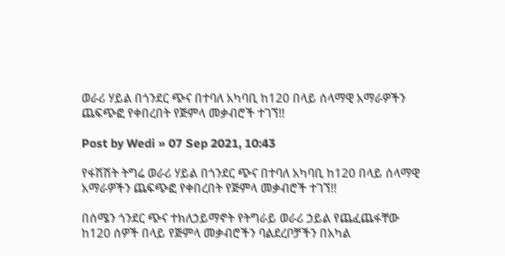ወራሪ ሃይል በጎንደር ጭና በተባለ አካባቢ ከ120 በላይ ሰላማዊ አማራዎችን ጨፍጭፎ የቀበረበት የጅምላ መቃብሮች ተገኘ!!

Post by Wedi » 07 Sep 2021, 10:43

የፋሽሽት ትግሬ ወራሪ ሃይል በጎንደር ጭና በተባለ አካባቢ ከ120 በላይ ሰላማዊ አማራዎችን ጨፍጭፎ የቀበረበት የጅምላ መቃብሮች ተገኘ!!

በሰሜን ጎንደር ጭና ተክለኃይማኖት የትግራይ ወራሪ ኃይል የጨፈጨፋቸው ከ120 ሰዎች በላይ የጅምላ መቃብሮችን ባልደረቦቻችን በአካል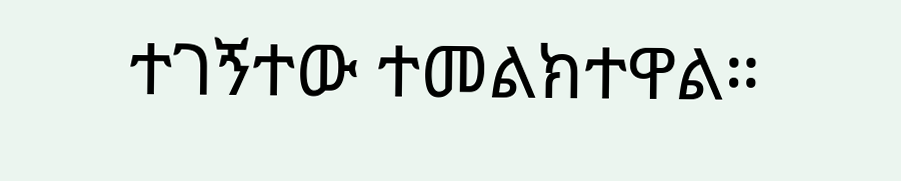ተገኝተው ተመልክተዋል።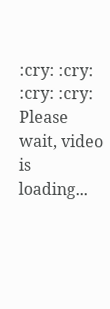:cry: :cry:
:cry: :cry:
Please wait, video is loading...